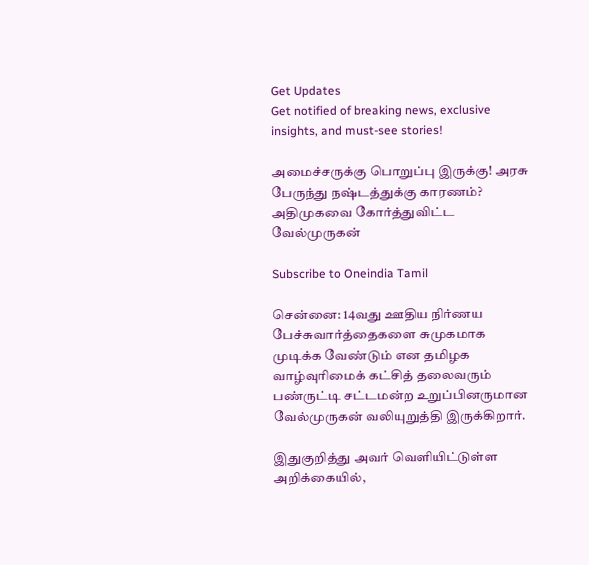Get Updates
Get notified of breaking news, exclusive insights, and must-see stories!

அமைச்சருக்கு பொறுப்பு இருக்கு! அரசு பேருந்து நஷ்டத்துக்கு காரணம்? அதிமுகவை கோர்த்துவிட்ட வேல்முருகன்

Subscribe to Oneindia Tamil

சென்னை: 14வது ஊதிய நிர்ணய பேச்சுவார்த்தைகளை சுமுகமாக முடிக்க வேண்டும் என தமிழக வாழ்வுரிமைக் கட்சித் தலைவரும் பண்ருட்டி சட்டமன்ற உறுப்பினருமான வேல்முருகன் வலியுறுத்தி இருக்கிறார்.

இதுகுறித்து அவர் வெளியிட்டுள்ள அறிக்கையில்,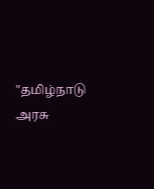"தமிழ்நாடு அரசு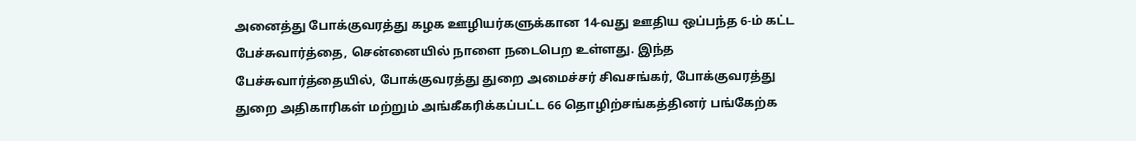அனைத்து போக்குவரத்து கழக ஊழியர்களுக்கான 14-வது ஊதிய ஒப்பந்த 6-ம் கட்ட பேச்சுவார்த்தை, சென்னையில் நாளை நடைபெற உள்ளது. இந்த பேச்சுவார்த்தையில், போக்குவரத்து துறை அமைச்சர் சிவசங்கர், போக்குவரத்து துறை அதிகாரிகள் மற்றும் அங்கீகரிக்கப்பட்ட 66 தொழிற்சங்கத்தினர் பங்கேற்க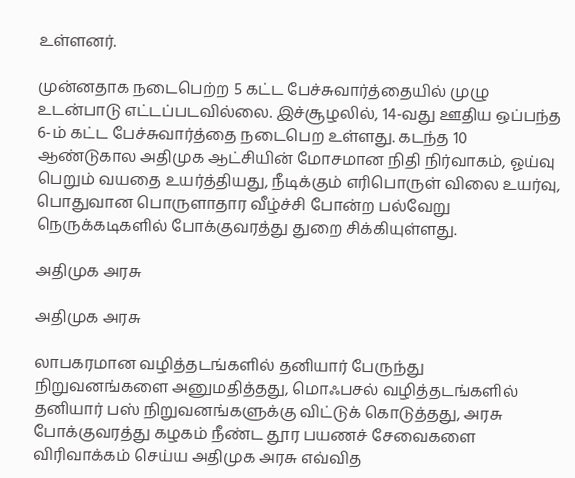உள்ளனர்.

முன்னதாக நடைபெற்ற 5 கட்ட பேச்சுவார்த்தையில் முழு உடன்பாடு எட்டப்படவில்லை. இச்சூழலில், 14-வது ஊதிய ஒப்பந்த 6-ம் கட்ட பேச்சுவார்த்தை நடைபெற உள்ளது. கடந்த 10 ஆண்டுகால அதிமுக ஆட்சியின் மோசமான நிதி நிர்வாகம், ஓய்வு பெறும் வயதை உயர்த்தியது, நீடிக்கும் எரிபொருள் விலை உயர்வு, பொதுவான பொருளாதார வீழ்ச்சி போன்ற பல்வேறு நெருக்கடிகளில் போக்குவரத்து துறை சிக்கியுள்ளது.

அதிமுக அரசு

அதிமுக அரசு

லாபகரமான வழித்தடங்களில் தனியார் பேருந்து நிறுவனங்களை அனுமதித்தது, மொஃபசல் வழித்தடங்களில் தனியார் பஸ் நிறுவனங்களுக்கு விட்டுக் கொடுத்தது, அரசு போக்குவரத்து கழகம் நீண்ட தூர பயணச் சேவைகளை விரிவாக்கம் செய்ய அதிமுக அரசு எவ்வித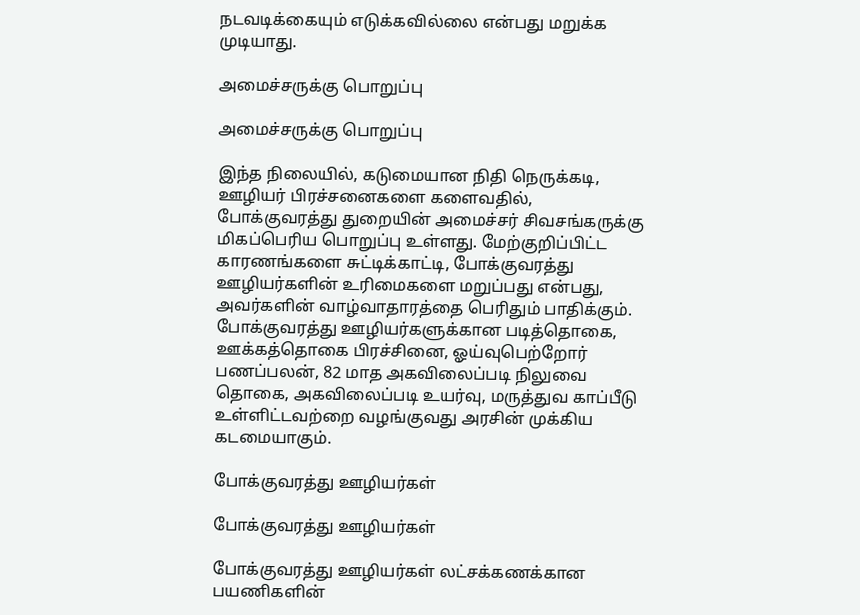நடவடிக்கையும் எடுக்கவில்லை என்பது மறுக்க முடியாது.

அமைச்சருக்கு பொறுப்பு

அமைச்சருக்கு பொறுப்பு

இந்த நிலையில், கடுமையான நிதி நெருக்கடி, ஊழியர் பிரச்சனைகளை களைவதில், போக்குவரத்து துறையின் அமைச்சர் ‌சிவசங்கருக்கு மிகப்பெரிய பொறுப்பு உள்ளது. மேற்குறிப்பிட்ட காரணங்களை சுட்டிக்காட்டி, போக்குவரத்து ஊழியர்களின் உரிமைகளை மறுப்பது என்பது, அவர்களின் வாழ்வாதாரத்தை பெரிதும் பாதிக்கும். போக்குவரத்து ஊழியர்களுக்கான படித்தொகை, ஊக்கத்தொகை பிரச்சினை, ஓய்வுபெற்றோர் பணப்பலன், 82 மாத அகவிலைப்படி நிலுவை தொகை, அகவிலைப்படி உயர்வு, மருத்துவ காப்பீடு உள்ளிட்டவற்றை வழங்குவது அரசின் முக்கிய கடமையாகும்.

போக்குவரத்து ஊழியர்கள்

போக்குவரத்து ஊழியர்கள்

போக்குவரத்து ஊழியர்கள் லட்சக்கணக்கான பயணிகளின்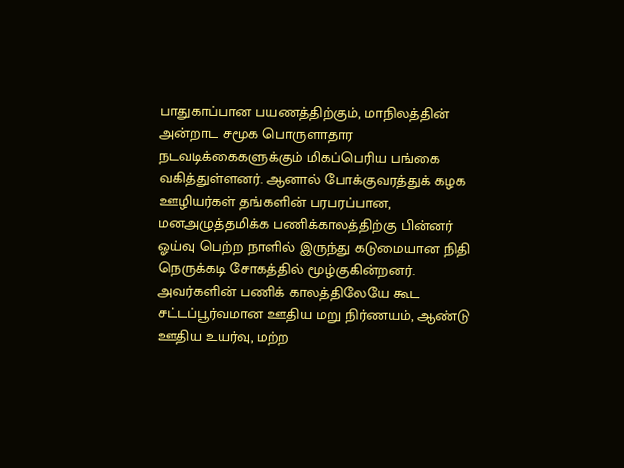பாதுகாப்பான பயணத்திற்கும், மாநிலத்தின் அன்றாட சமூக பொருளாதார நடவடிக்கைகளுக்கும் மிகப்பெரிய பங்கை வகித்துள்ளனர். ஆனால் போக்குவரத்துக் கழக ஊழியர்கள் தங்களின் பரபரப்பான, மனஅழுத்தமிக்க பணிக்காலத்திற்கு பின்னர் ஓய்வு பெற்ற நாளில் இருந்து கடுமையான நிதி நெருக்கடி சோகத்தில் மூழ்குகின்றனர். அவர்களின் பணிக் காலத்திலேயே கூட சட்டப்பூர்வமான ஊதிய மறு நிர்ணயம், ஆண்டு ஊதிய உயர்வு, மற்ற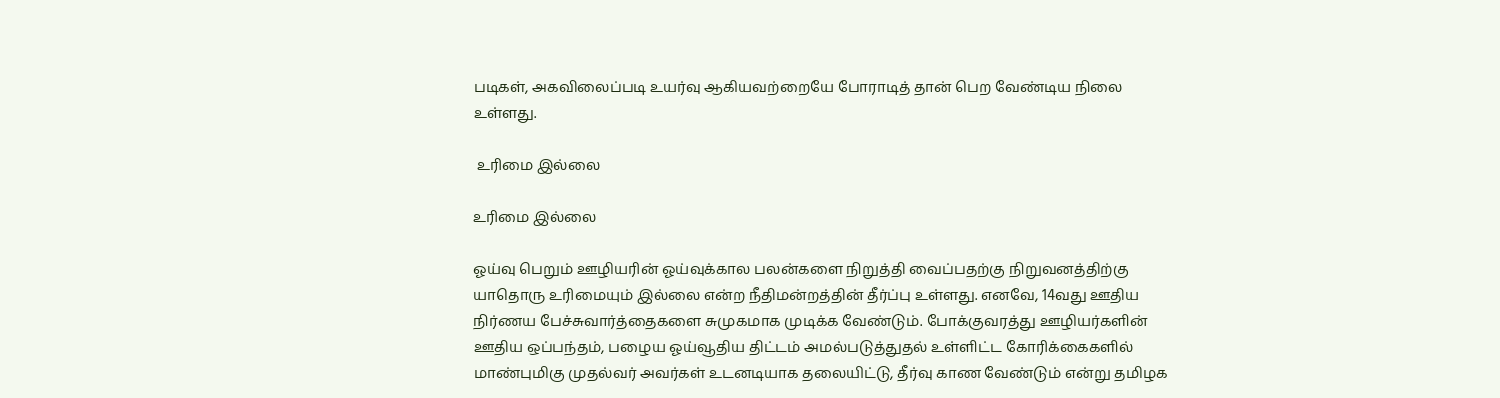படிகள், அகவிலைப்படி உயர்வு ஆகியவற்றையே போராடித் தான் பெற வேண்டிய நிலை உள்ளது.

 உரிமை இல்லை

உரிமை இல்லை

ஓய்வு பெறும் ஊழியரின் ஓய்வுக்கால பலன்களை நிறுத்தி வைப்பதற்கு நிறுவனத்திற்கு யாதொரு உரிமையும் இல்லை என்ற நீதிமன்றத்தின் தீர்ப்பு உள்ளது. எனவே, 14வது ஊதிய நிர்ணய பேச்சுவார்த்தைகளை சுமுகமாக முடிக்க வேண்டும். போக்குவரத்து ஊழியர்களின் ஊதிய ஒப்பந்தம், பழைய ஓய்வூதிய திட்டம் அமல்படுத்துதல் உள்ளிட்ட கோரிக்கைகளில் மாண்புமிகு முதல்வர் அவர்கள் உடனடியாக தலையிட்டு, தீர்வு காண வேண்டும் என்று தமிழக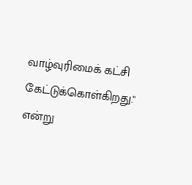வாழ்வுரிமைக் கட்சி கேட்டுக்கொள்கிறது." என்று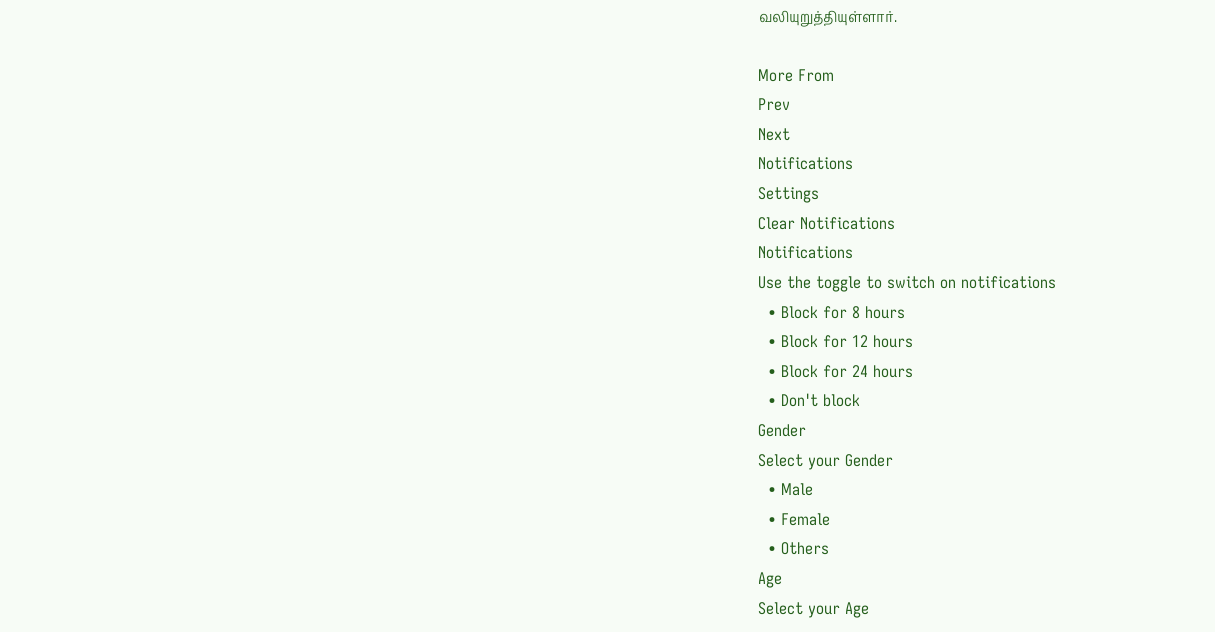வலியுறுத்தியுள்ளார்.

More From
Prev
Next
Notifications
Settings
Clear Notifications
Notifications
Use the toggle to switch on notifications
  • Block for 8 hours
  • Block for 12 hours
  • Block for 24 hours
  • Don't block
Gender
Select your Gender
  • Male
  • Female
  • Others
Age
Select your Age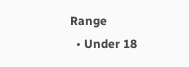Range
  • Under 18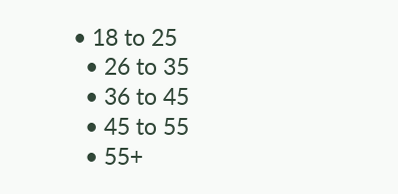• 18 to 25
  • 26 to 35
  • 36 to 45
  • 45 to 55
  • 55+